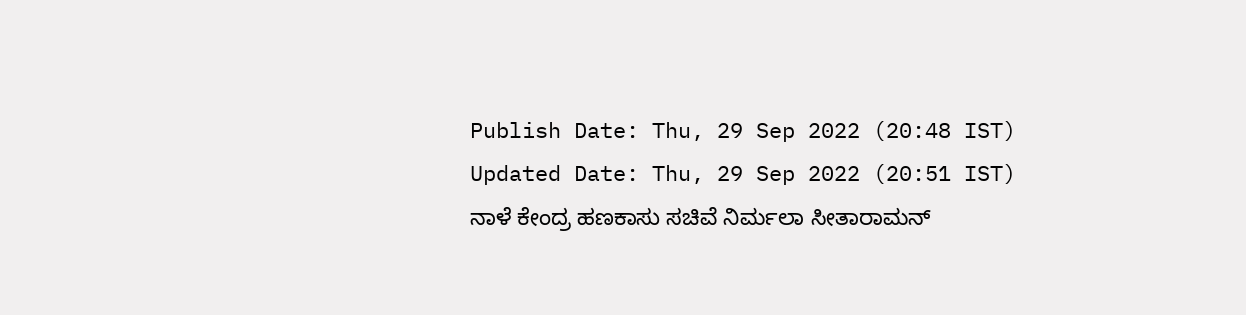Publish Date: Thu, 29 Sep 2022 (20:48 IST)
Updated Date: Thu, 29 Sep 2022 (20:51 IST)
ನಾಳೆ ಕೇಂದ್ರ ಹಣಕಾಸು ಸಚಿವೆ ನಿರ್ಮಲಾ ಸೀತಾರಾಮನ್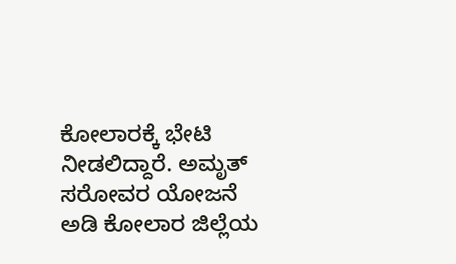ಕೋಲಾರಕ್ಕೆ ಭೇಟಿ ನೀಡಲಿದ್ದಾರೆ. ಅಮೃತ್ ಸರೋವರ ಯೋಜನೆ ಅಡಿ ಕೋಲಾರ ಜಿಲ್ಲೆಯ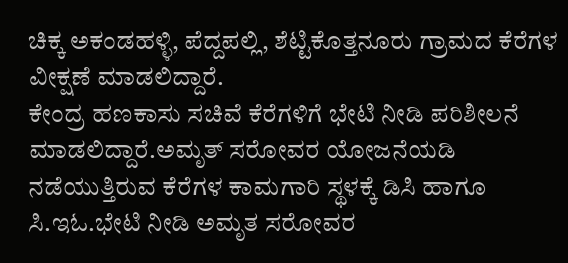ಚಿಕ್ಕ ಅಕಂಡಹಳ್ಳಿ, ಪೆದ್ದಪಲ್ಲಿ, ಶೆಟ್ಟಿಕೊತ್ತನೂರು ಗ್ರಾಮದ ಕೆರೆಗಳ ವೀಕ್ಷಣೆ ಮಾಡಲಿದ್ದಾರೆ.
ಕೇಂದ್ರ ಹಣಕಾಸು ಸಚಿವೆ ಕೆರೆಗಳಿಗೆ ಭೇಟಿ ನೀಡಿ ಪರಿಶೀಲನೆ ಮಾಡಲಿದ್ದಾರೆ.ಅಮೃತ್ ಸರೋವರ ಯೋಜನೆಯಡಿ ನಡೆಯುತ್ತಿರುವ ಕೆರೆಗಳ ಕಾಮಗಾರಿ ಸ್ಥಳಕ್ಕೆ ಡಿಸಿ ಹಾಗೂ ಸಿ.ಇಓ.ಭೇಟಿ ನೀಡಿ ಅಮೃತ ಸರೋವರ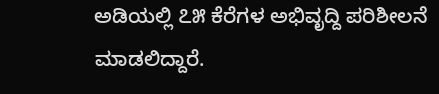ಅಡಿಯಲ್ಲಿ ೭೫ ಕೆರೆಗಳ ಅಭಿವೃದ್ದಿ ಪರಿಶೀಲನೆ ಮಾಡಲಿದ್ದಾರೆ.